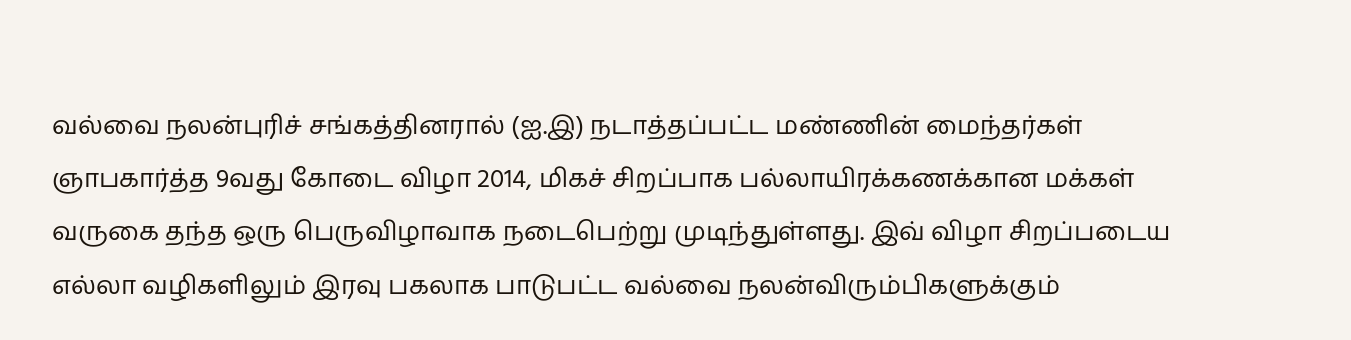வல்வை நலன்புரிச் சங்கத்தினரால் (ஐ.இ) நடாத்தப்பட்ட மண்ணின் மைந்தர்கள் ஞாபகார்த்த 9வது கோடை விழா 2014, மிகச் சிறப்பாக பல்லாயிரக்கணக்கான மக்கள் வருகை தந்த ஒரு பெருவிழாவாக நடைபெற்று முடிந்துள்ளது. இவ் விழா சிறப்படைய எல்லா வழிகளிலும் இரவு பகலாக பாடுபட்ட வல்வை நலன்விரும்பிகளுக்கும்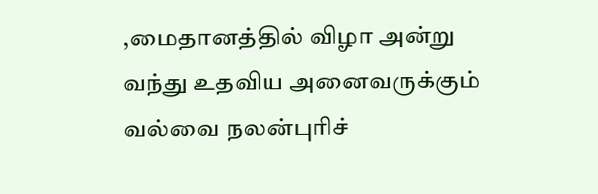,மைதானத்தில் விழா அன்று வந்து உதவிய அனைவருக்கும் வல்வை நலன்புரிச்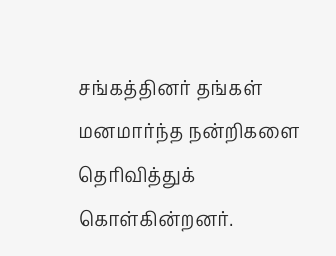சங்கத்தினர் தங்கள் மனமார்ந்த நன்றிகளை தெரிவித்துக் கொள்கின்றனர்.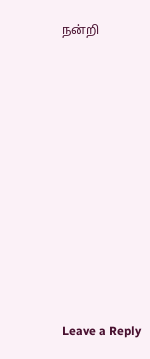நன்றி












Leave a Reply